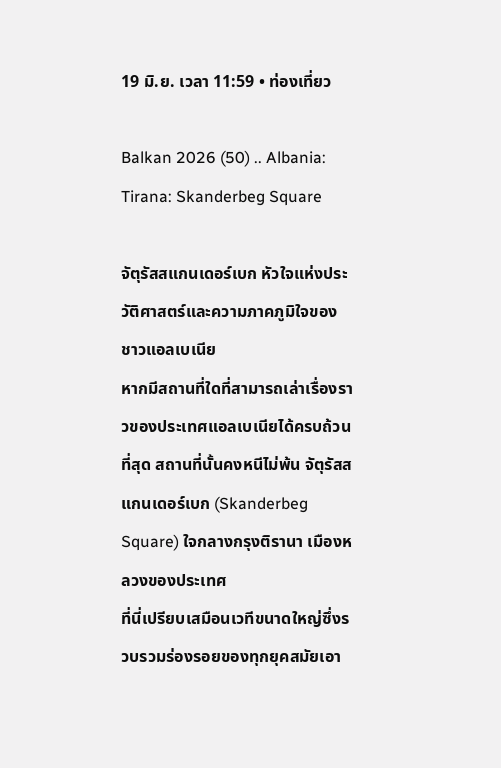19 มิ.ย. เวลา 11:59 • ท่องเที่ยว

Balkan 2026 (50) .. Albania: Tirana: Skanderbeg Square

จัตุรัสสแกนเดอร์เบก หัวใจแห่งประวัติศาสตร์และความภาคภูมิใจของชาวแอลเบเนีย
หากมีสถานที่ใดที่สามารถเล่าเรื่องราวของประเทศแอลเบเนียได้ครบถ้วนที่สุด สถานที่นั้นคงหนีไม่พ้น จัตุรัสสแกนเดอร์เบก (Skanderbeg Square) ใจกลางกรุงติรานา เมืองหลวงของประเทศ
ที่นี่เปรียบเสมือนเวทีขนาดใหญ่ซึ่งรวบรวมร่องรอยของทุกยุคสมัยเอา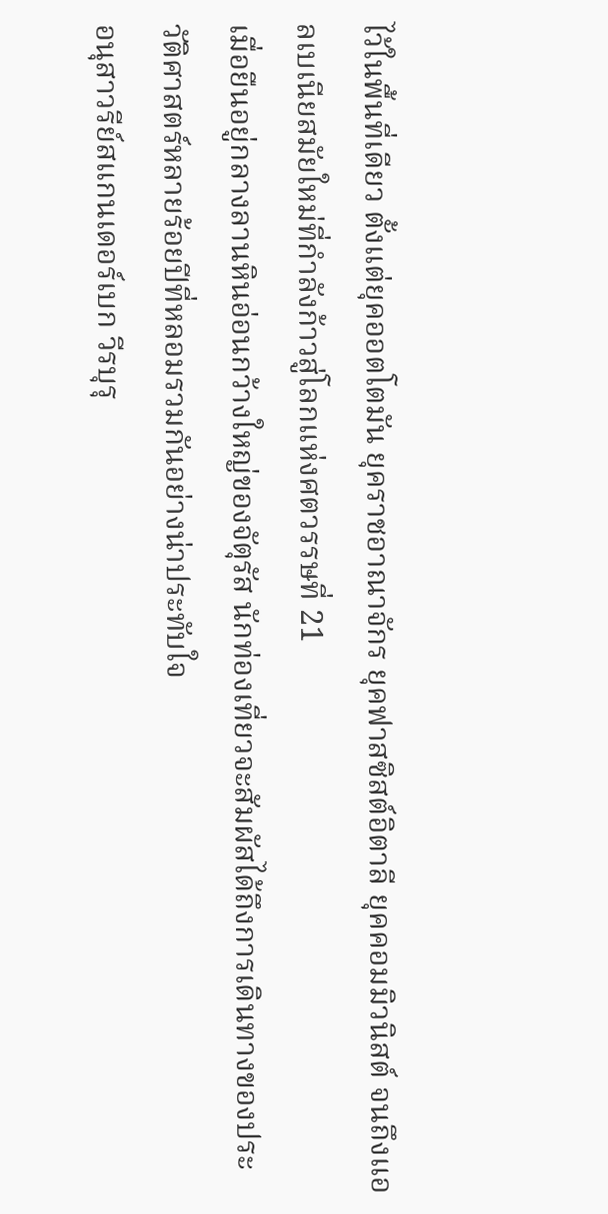ไว้ในพื้นที่เดียว ตั้งแต่ยุคออตโตมัน ยุคราชอาณาจักร ยุคฟาสซิสต์อิตาลี ยุคคอมมิวนิสต์ จนถึงแอลเบเนียสมัยใหม่ที่กำลังก้าวสู่โลกแห่งศตวรรษที่ 21
เมื่อยืนอยู่กลางลานหินอ่อนกว้างใหญ่ของจัตุรัส นักท่องเที่ยวจะสัมผัสได้ถึงการเดินทางของประวัติศาสตร์หลายร้อยปีที่หลอมรวมกันอย่างน่าประทับใจ
อนุสาวรีย์สแกนเดอร์เบก วีรบุรุ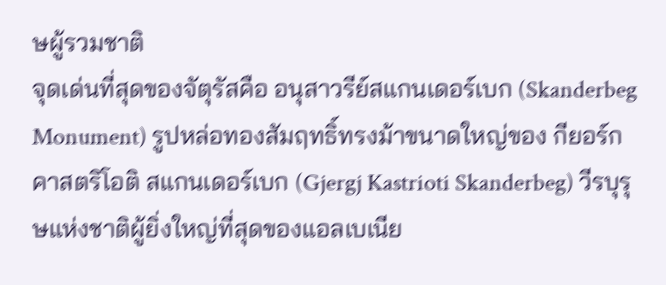ษผู้รวมชาติ
จุดเด่นที่สุดของจัตุรัสคือ อนุสาวรีย์สแกนเดอร์เบก (Skanderbeg Monument) รูปหล่อทองสัมฤทธิ์ทรงม้าขนาดใหญ่ของ กียอร์ก คาสตริโอติ สแกนเดอร์เบก (Gjergj Kastrioti Skanderbeg) วีรบุรุษแห่งชาติผู้ยิ่งใหญ่ที่สุดของแอลเบเนีย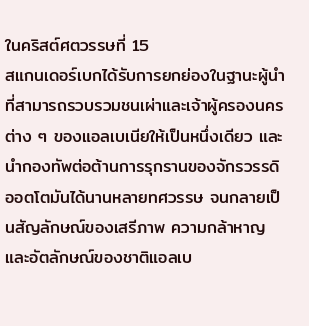ในคริสต์ศตวรรษที่ 15
สแกนเดอร์เบกได้รับการยกย่องในฐานะผู้นำที่สามารถรวบรวมชนเผ่าและเจ้าผู้ครองนครต่าง ๆ ของแอลเบเนียให้เป็นหนึ่งเดียว และนำกองทัพต่อต้านการรุกรานของจักรวรรดิออตโตมันได้นานหลายทศวรรษ จนกลายเป็นสัญลักษณ์ของเสรีภาพ ความกล้าหาญ และอัตลักษณ์ของชาติแอลเบ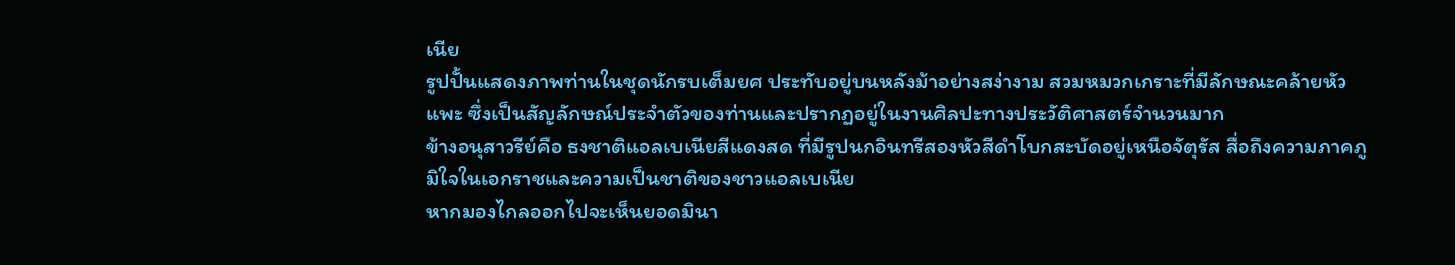เนีย
รูปปั้นแสดงภาพท่านในชุดนักรบเต็มยศ ประทับอยู่บนหลังม้าอย่างสง่างาม สวมหมวกเกราะที่มีลักษณะคล้ายหัวแพะ ซึ่งเป็นสัญลักษณ์ประจำตัวของท่านและปรากฏอยู่ในงานศิลปะทางประวัติศาสตร์จำนวนมาก
ข้างอนุสาวรีย์คือ ธงชาติแอลเบเนียสีแดงสด ที่มีรูปนกอินทรีสองหัวสีดำโบกสะบัดอยู่เหนือจัตุรัส สื่อถึงความภาคภูมิใจในเอกราชและความเป็นชาติของชาวแอลเบเนีย
หากมองไกลออกไปจะเห็นยอดมินา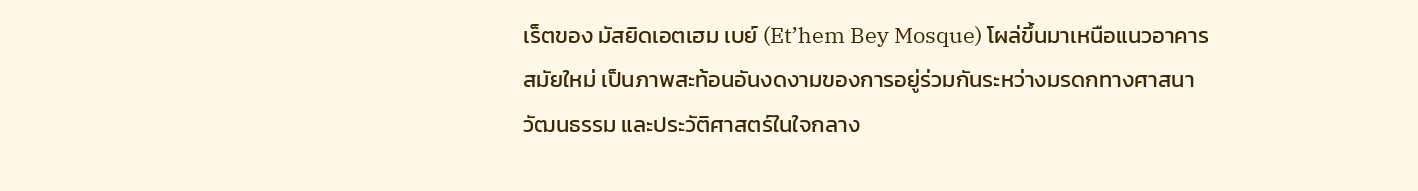เร็ตของ มัสยิดเอตเฮม เบย์ (Et’hem Bey Mosque) โผล่ขึ้นมาเหนือแนวอาคารสมัยใหม่ เป็นภาพสะท้อนอันงดงามของการอยู่ร่วมกันระหว่างมรดกทางศาสนา วัฒนธรรม และประวัติศาสตร์ในใจกลาง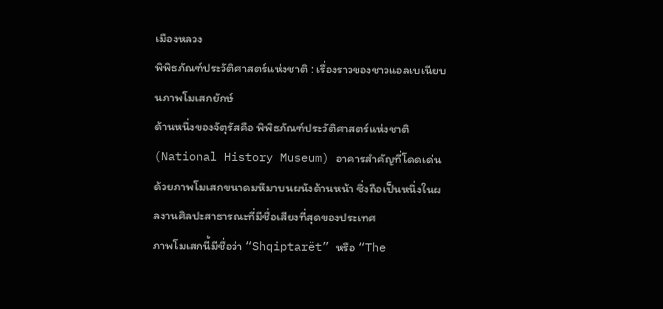เมืองหลวง
พิพิธภัณฑ์ประวัติศาสตร์แห่งชาติ : เรื่องราวของชาวแอลเบเนียบนภาพโมเสกยักษ์
ด้านหนึ่งของจัตุรัสคือ พิพิธภัณฑ์ประวัติศาสตร์แห่งชาติ (National History Museum) อาคารสำคัญที่โดดเด่นด้วยภาพโมเสกขนาดมหึมาบนผนังด้านหน้า ซึ่งถือเป็นหนึ่งในผลงานศิลปะสาธารณะที่มีชื่อเสียงที่สุดของประเทศ
ภาพโมเสกนี้มีชื่อว่า “Shqiptarët” หรือ “The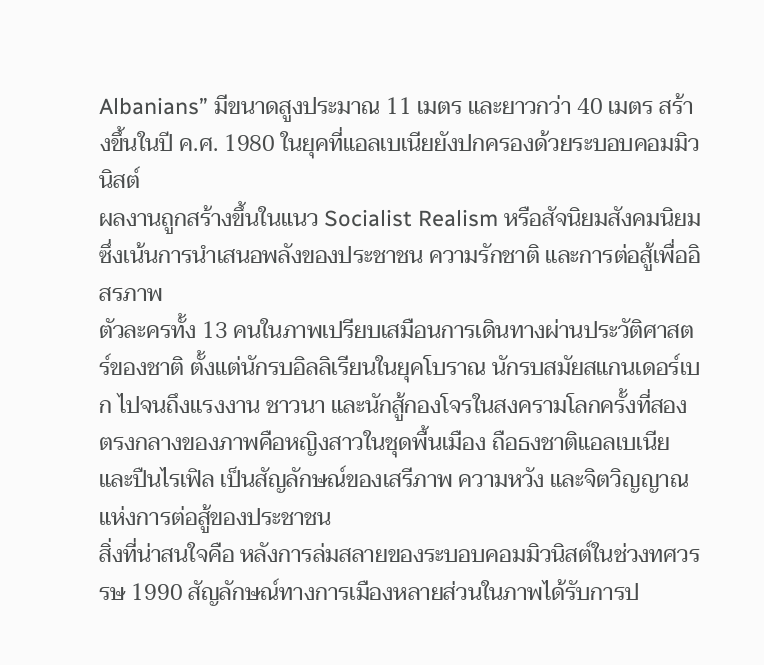Albanians” มีขนาดสูงประมาณ 11 เมตร และยาวกว่า 40 เมตร สร้างขึ้นในปี ค.ศ. 1980 ในยุคที่แอลเบเนียยังปกครองด้วยระบอบคอมมิวนิสต์
ผลงานถูกสร้างขึ้นในแนว Socialist Realism หรือสัจนิยมสังคมนิยม ซึ่งเน้นการนำเสนอพลังของประชาชน ความรักชาติ และการต่อสู้เพื่ออิสรภาพ
ตัวละครทั้ง 13 คนในภาพเปรียบเสมือนการเดินทางผ่านประวัติศาสตร์ของชาติ ตั้งแต่นักรบอิลลิเรียนในยุคโบราณ นักรบสมัยสแกนเดอร์เบก ไปจนถึงแรงงาน ชาวนา และนักสู้กองโจรในสงครามโลกครั้งที่สอง
ตรงกลางของภาพคือหญิงสาวในชุดพื้นเมือง ถือธงชาติแอลเบเนียและปืนไรเฟิล เป็นสัญลักษณ์ของเสรีภาพ ความหวัง และจิตวิญญาณแห่งการต่อสู้ของประชาชน
สิ่งที่น่าสนใจคือ หลังการล่มสลายของระบอบคอมมิวนิสต์ในช่วงทศวรรษ 1990 สัญลักษณ์ทางการเมืองหลายส่วนในภาพได้รับการป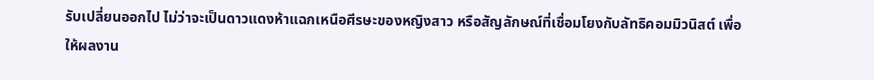รับเปลี่ยนออกไป ไม่ว่าจะเป็นดาวแดงห้าแฉกเหนือศีรษะของหญิงสาว หรือสัญลักษณ์ที่เชื่อมโยงกับลัทธิคอมมิวนิสต์ เพื่อให้ผลงาน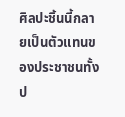ศิลปะชิ้นนี้กลายเป็นตัวแทนของประชาชนทั้งป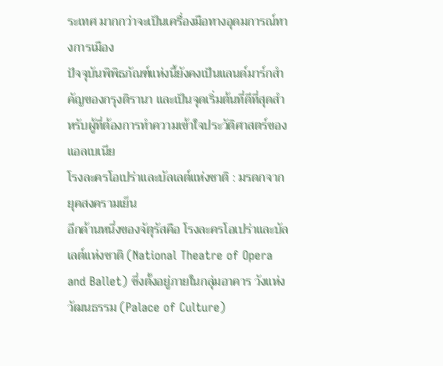ระเทศ มากกว่าจะเป็นเครื่องมือทางอุดมการณ์ทางการเมือง
ปัจจุบันพิพิธภัณฑ์แห่งนี้ยังคงเป็นแลนด์มาร์กสำคัญของกรุงติรานา และเป็นจุดเริ่มต้นที่ดีที่สุดสำหรับผู้ที่ต้องการทำความเข้าใจประวัติศาสตร์ของแอลเบเนีย
โรงละครโอเปร่าและบัลเลต์แห่งชาติ : มรดกจากยุคสงครามเย็น
อีกด้านหนึ่งของจัตุรัสคือ โรงละครโอเปร่าและบัลเลต์แห่งชาติ (National Theatre of Opera and Ballet) ซึ่งตั้งอยู่ภายในกลุ่มอาคาร วังแห่งวัฒนธรรม (Palace of Culture)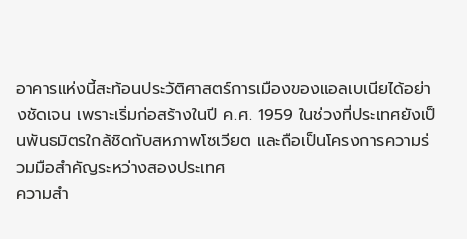อาคารแห่งนี้สะท้อนประวัติศาสตร์การเมืองของแอลเบเนียได้อย่างชัดเจน เพราะเริ่มก่อสร้างในปี ค.ศ. 1959 ในช่วงที่ประเทศยังเป็นพันธมิตรใกล้ชิดกับสหภาพโซเวียต และถือเป็นโครงการความร่วมมือสำคัญระหว่างสองประเทศ
ความสำ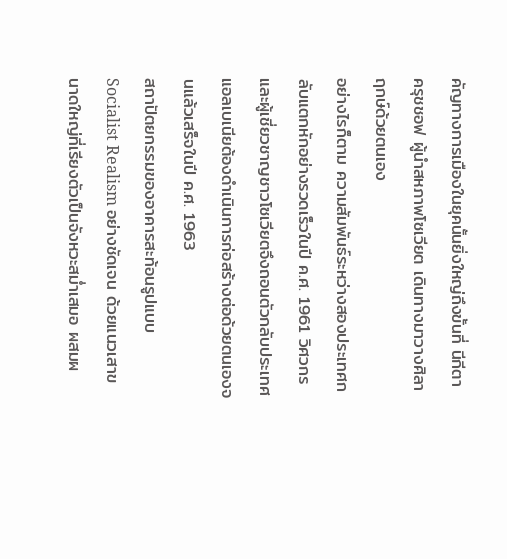คัญทางการเมืองในยุคนั้นยิ่งใหญ่ถึงขั้นที่ นีกีตา ครุชชอฟ ผู้นำสหภาพโซเวียต เดินทางมาวางศิลาฤกษ์ด้วยตนเอง
อย่างไรก็ตาม ความสัมพันธ์ระหว่างสองประเทศกลับแตกหักอย่างรวดเร็วในปี ค.ศ. 1961 วิศวกรและผู้เชี่ยวชาญชาวโซเวียตจึงถอนตัวกลับประเทศ แอลเบเนียต้องดำเนินการก่อสร้างต่อด้วยตนเองจนแล้วเสร็จในปี ค.ศ. 1963
สถาปัตยกรรมของอาคารสะท้อนรูปแบบ Socialist Realism อย่างชัดเจน ด้วยแนวเสาขนาดใหญ่ที่เรียงตัวเป็นจังหวะสม่ำเสมอ ผสมผ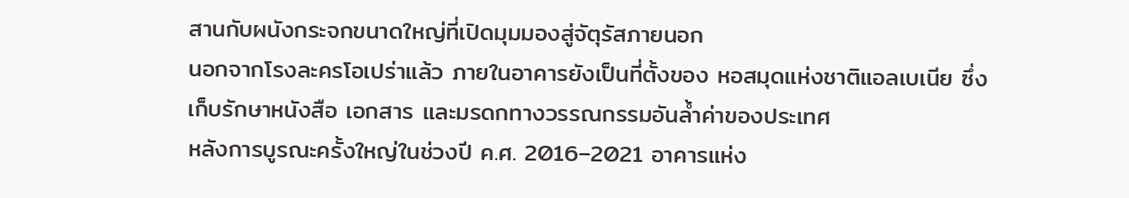สานกับผนังกระจกขนาดใหญ่ที่เปิดมุมมองสู่จัตุรัสภายนอก
นอกจากโรงละครโอเปร่าแล้ว ภายในอาคารยังเป็นที่ตั้งของ หอสมุดแห่งชาติแอลเบเนีย ซึ่งเก็บรักษาหนังสือ เอกสาร และมรดกทางวรรณกรรมอันล้ำค่าของประเทศ
หลังการบูรณะครั้งใหญ่ในช่วงปี ค.ศ. 2016–2021 อาคารแห่ง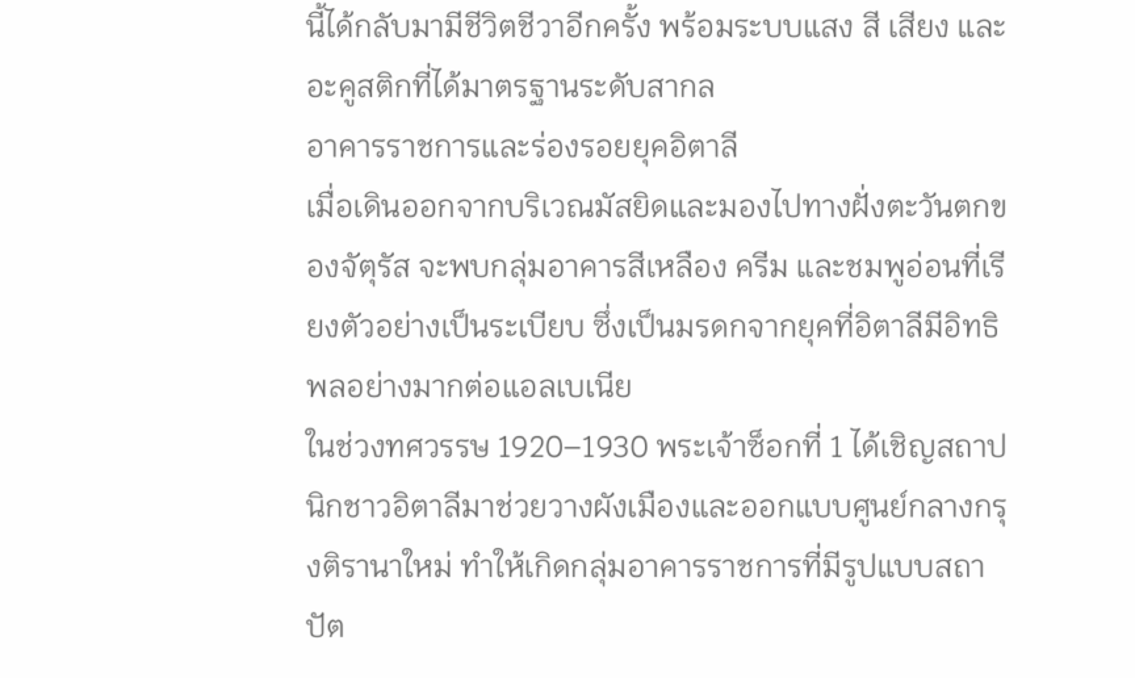นี้ได้กลับมามีชีวิตชีวาอีกครั้ง พร้อมระบบแสง สี เสียง และอะคูสติกที่ได้มาตรฐานระดับสากล
อาคารราชการและร่องรอยยุคอิตาลี
เมื่อเดินออกจากบริเวณมัสยิดและมองไปทางฝั่งตะวันตกของจัตุรัส จะพบกลุ่มอาคารสีเหลือง ครีม และชมพูอ่อนที่เรียงตัวอย่างเป็นระเบียบ ซึ่งเป็นมรดกจากยุคที่อิตาลีมีอิทธิพลอย่างมากต่อแอลเบเนีย
ในช่วงทศวรรษ 1920–1930 พระเจ้าซ็อกที่ 1 ได้เชิญสถาปนิกชาวอิตาลีมาช่วยวางผังเมืองและออกแบบศูนย์กลางกรุงติรานาใหม่ ทำให้เกิดกลุ่มอาคารราชการที่มีรูปแบบสถาปัต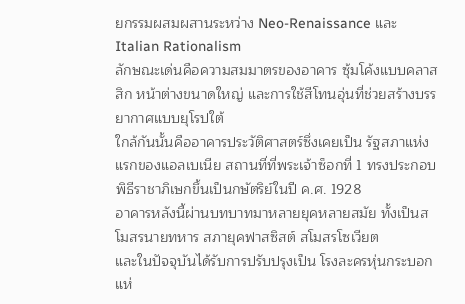ยกรรมผสมผสานระหว่าง Neo-Renaissance และ Italian Rationalism
ลักษณะเด่นคือความสมมาตรของอาคาร ซุ้มโค้งแบบคลาสสิก หน้าต่างขนาดใหญ่ และการใช้สีโทนอุ่นที่ช่วยสร้างบรรยากาศแบบยุโรปใต้
ใกล้กันนั้นคืออาคารประวัติศาสตร์ซึ่งเคยเป็น รัฐสภาแห่งแรกของแอลเบเนีย สถานที่ที่พระเจ้าซ็อกที่ 1 ทรงประกอบพิธีราชาภิเษกขึ้นเป็นกษัตริย์ในปี ค.ศ. 1928
อาคารหลังนี้ผ่านบทบาทมาหลายยุคหลายสมัย ทั้งเป็นสโมสรนายทหาร สภายุคฟาสซิสต์ สโมสรโซเวียต
และในปัจจุบันได้รับการปรับปรุงเป็น โรงละครหุ่นกระบอกแห่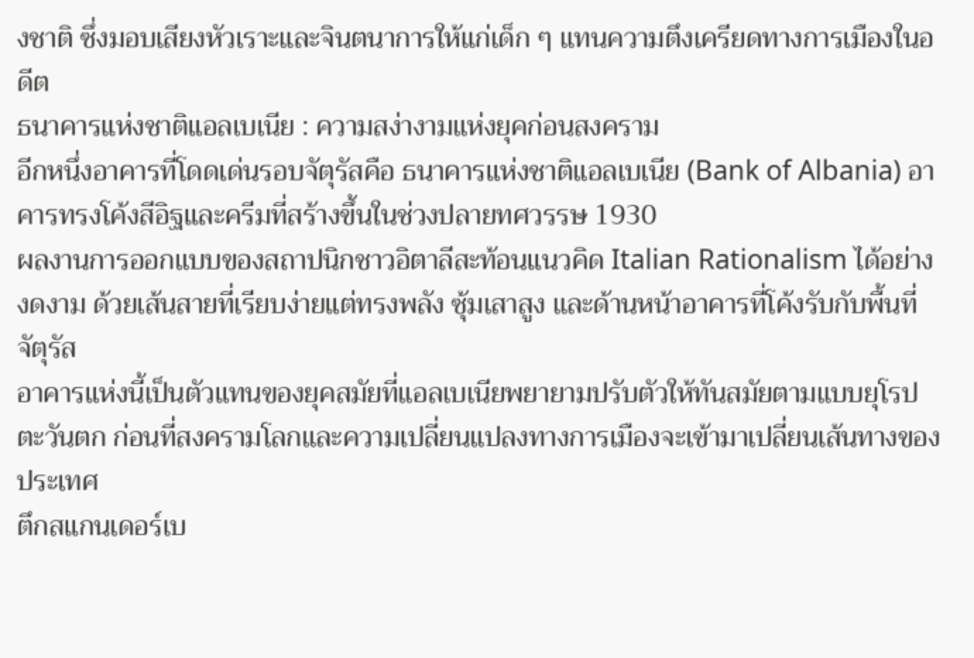งชาติ ซึ่งมอบเสียงหัวเราะและจินตนาการให้แก่เด็ก ๆ แทนความตึงเครียดทางการเมืองในอดีต
ธนาคารแห่งชาติแอลเบเนีย : ความสง่างามแห่งยุคก่อนสงคราม
อีกหนึ่งอาคารที่โดดเด่นรอบจัตุรัสคือ ธนาคารแห่งชาติแอลเบเนีย (Bank of Albania) อาคารทรงโค้งสีอิฐและครีมที่สร้างขึ้นในช่วงปลายทศวรรษ 1930
ผลงานการออกแบบของสถาปนิกชาวอิตาลีสะท้อนแนวคิด Italian Rationalism ได้อย่างงดงาม ด้วยเส้นสายที่เรียบง่ายแต่ทรงพลัง ซุ้มเสาสูง และด้านหน้าอาคารที่โค้งรับกับพื้นที่จัตุรัส
อาคารแห่งนี้เป็นตัวแทนของยุคสมัยที่แอลเบเนียพยายามปรับตัวให้ทันสมัยตามแบบยุโรปตะวันตก ก่อนที่สงครามโลกและความเปลี่ยนแปลงทางการเมืองจะเข้ามาเปลี่ยนเส้นทางของประเทศ
ตึกสแกนเดอร์เบ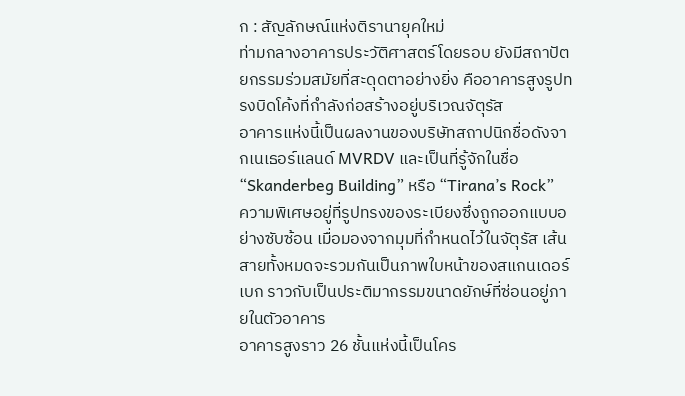ก : สัญลักษณ์แห่งติรานายุคใหม่
ท่ามกลางอาคารประวัติศาสตร์โดยรอบ ยังมีสถาปัตยกรรมร่วมสมัยที่สะดุดตาอย่างยิ่ง คืออาคารสูงรูปทรงบิดโค้งที่กำลังก่อสร้างอยู่บริเวณจัตุรัส
อาคารแห่งนี้เป็นผลงานของบริษัทสถาปนิกชื่อดังจากเนเธอร์แลนด์ MVRDV และเป็นที่รู้จักในชื่อ “Skanderbeg Building” หรือ “Tirana’s Rock”
ความพิเศษอยู่ที่รูปทรงของระเบียงซึ่งถูกออกแบบอย่างซับซ้อน เมื่อมองจากมุมที่กำหนดไว้ในจัตุรัส เส้นสายทั้งหมดจะรวมกันเป็นภาพใบหน้าของสแกนเดอร์เบก ราวกับเป็นประติมากรรมขนาดยักษ์ที่ซ่อนอยู่ภายในตัวอาคาร
อาคารสูงราว 26 ชั้นแห่งนี้เป็นโคร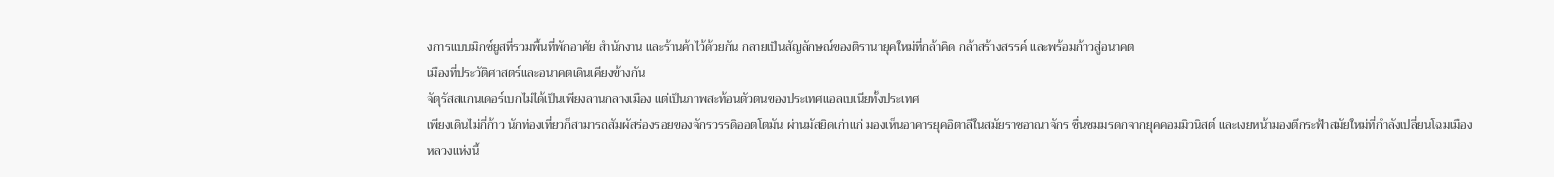งการแบบมิกซ์ยูสที่รวมพื้นที่พักอาศัย สำนักงาน และร้านค้าไว้ด้วยกัน กลายเป็นสัญลักษณ์ของติรานายุคใหม่ที่กล้าคิด กล้าสร้างสรรค์ และพร้อมก้าวสู่อนาคต
เมืองที่ประวัติศาสตร์และอนาคตเดินเคียงข้างกัน
จัตุรัสสแกนเดอร์เบกไม่ได้เป็นเพียงลานกลางเมือง แต่เป็นภาพสะท้อนตัวตนของประเทศแอลเบเนียทั้งประเทศ
เพียงเดินไม่กี่ก้าว นักท่องเที่ยวก็สามารถสัมผัสร่องรอยของจักรวรรดิออตโตมัน ผ่านมัสยิดเก่าแก่ มองเห็นอาคารยุคอิตาลีในสมัยราชอาณาจักร ชื่นชมมรดกจากยุคคอมมิวนิสต์ และเงยหน้ามองตึกระฟ้าสมัยใหม่ที่กำลังเปลี่ยนโฉมเมืองหลวงแห่งนี้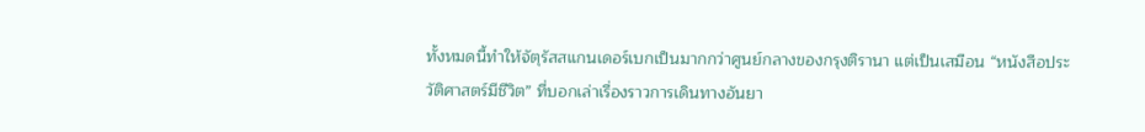ทั้งหมดนี้ทำให้จัตุรัสสแกนเดอร์เบกเป็นมากกว่าศูนย์กลางของกรุงติรานา แต่เป็นเสมือน “หนังสือประวัติศาสตร์มีชีวิต” ที่บอกเล่าเรื่องราวการเดินทางอันยา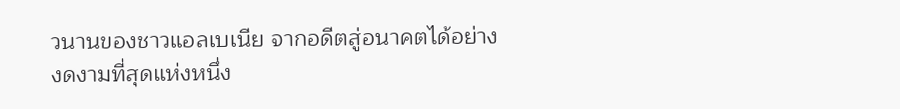วนานของชาวแอลเบเนีย จากอดีตสู่อนาคตได้อย่างงดงามที่สุดแห่งหนึ่ง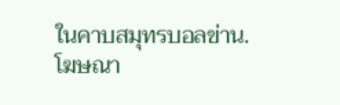ในคาบสมุทรบอลข่าน.
โฆษณา